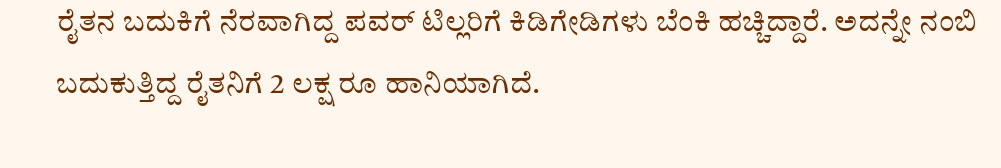ರೈತನ ಬದುಕಿಗೆ ನೆರವಾಗಿದ್ದ ಪವರ್ ಟಿಲ್ಲರಿಗೆ ಕಿಡಿಗೇಡಿಗಳು ಬೆಂಕಿ ಹಚ್ಚಿದ್ದಾರೆ. ಅದನ್ನೇ ನಂಬಿ ಬದುಕುತ್ತಿದ್ದ ರೈತನಿಗೆ 2 ಲಕ್ಷ ರೂ ಹಾನಿಯಾಗಿದೆ.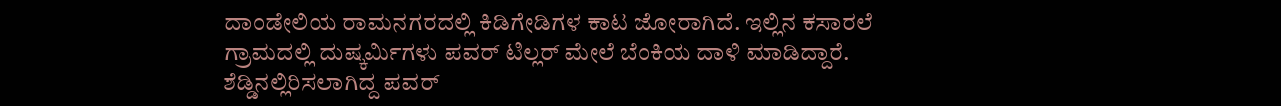ದಾಂಡೇಲಿಯ ರಾಮನಗರದಲ್ಲಿ ಕಿಡಿಗೇಡಿಗಳ ಕಾಟ ಜೋರಾಗಿದೆ. ಇಲ್ಲಿನ ಕಸಾರಲೆ ಗ್ರಾಮದಲ್ಲಿ ದುಷ್ಕರ್ಮಿಗಳು ಪವರ್ ಟಿಲ್ಲರ್ ಮೇಲೆ ಬೆಂಕಿಯ ದಾಳಿ ಮಾಡಿದ್ದಾರೆ. ಶೆಡ್ಡಿನಲ್ಲಿರಿಸಲಾಗಿದ್ದ ಪವರ್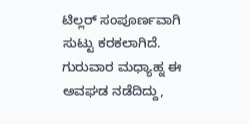ಟಿಲ್ಲರ್ ಸಂಪೂರ್ಣವಾಗಿ ಸುಟ್ಟು ಕರಕಲಾಗಿದೆ.
ಗುರುವಾರ ಮಧ್ಯಾಹ್ನ ಈ ಅವಘಡ ನಡೆದಿದ್ದು,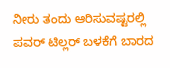ನೀರು ತಂದು ಆರಿಸುವಷ್ಟರಲ್ಲಿ ಪವರ್ ಟಿಲ್ಲರ್ ಬಳಕೆಗೆ ಬಾರದ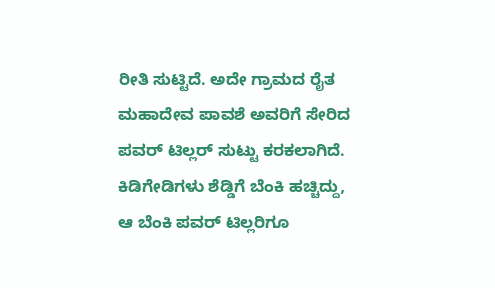ರೀತಿ ಸುಟ್ಟಿದೆ. ಅದೇ ಗ್ರಾಮದ ರೈತ ಮಹಾದೇವ ಪಾವಶೆ ಅವರಿಗೆ ಸೇರಿದ ಪವರ್ ಟಿಲ್ಲರ್ ಸುಟ್ಟು ಕರಕಲಾಗಿದೆ. ಕಿಡಿಗೇಡಿಗಳು ಶೆಡ್ಡಿಗೆ ಬೆಂಕಿ ಹಚ್ಚಿದ್ದು, ಆ ಬೆಂಕಿ ಪವರ್ ಟಿಲ್ಲರಿಗೂ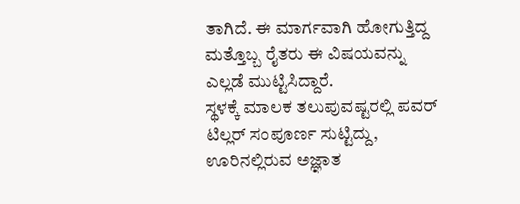ತಾಗಿದೆ. ಈ ಮಾರ್ಗವಾಗಿ ಹೋಗುತ್ತಿದ್ದ ಮತ್ತೊಬ್ಬ ರೈತರು ಈ ವಿಷಯವನ್ನು ಎಲ್ಲಡೆ ಮುಟ್ಟಿಸಿದ್ದಾರೆ.
ಸ್ಥಳಕ್ಕೆ ಮಾಲಕ ತಲುಪುವಷ್ಟರಲ್ಲಿ ಪವರ್ ಟಿಲ್ಲರ್ ಸಂಪೂರ್ಣ ಸುಟ್ಟಿದ್ದು, ಊರಿನಲ್ಲಿರುವ ಅಜ್ಞಾತ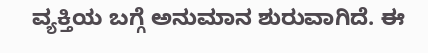ವ್ಯಕ್ತಿಯ ಬಗ್ಗೆ ಅನುಮಾನ ಶುರುವಾಗಿದೆ. ಈ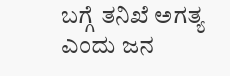ಬಗ್ಗೆ ತನಿಖೆ ಅಗತ್ಯ ಎಂದು ಜನ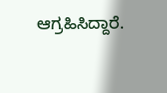ಆಗ್ರಹಿಸಿದ್ದಾರೆ.